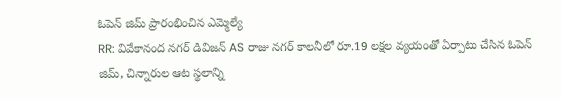ఓపెన్ జిమ్ ప్రారంభించిన ఎమ్మెల్యే
RR: వివేకానంద నగర్ డివిజన్ AS రాజు నగర్ కాలనీలో రూ.19 లక్షల వ్యయంతో ఏర్పాటు చేసిన ఓపెన్ జిమ్, చిన్నారుల ఆట స్థలాన్ని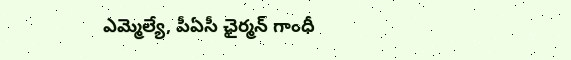ఎమ్మెల్యే, పీఏసీ ఛైర్మన్ గాంధీ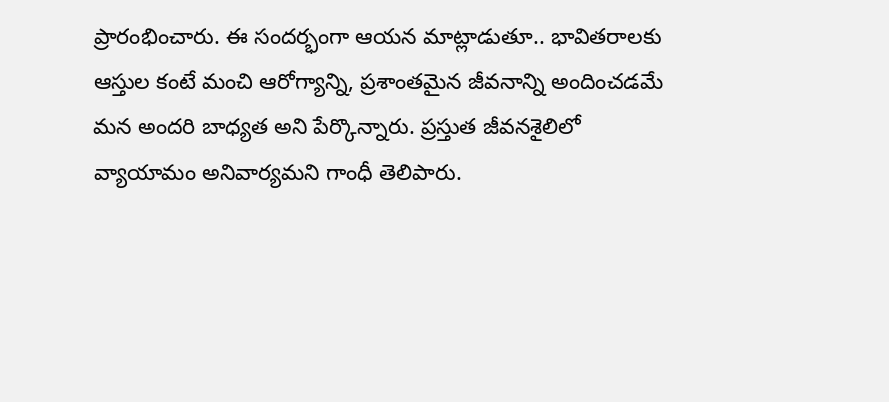ప్రారంభించారు. ఈ సందర్భంగా ఆయన మాట్లాడుతూ.. భావితరాలకు ఆస్తుల కంటే మంచి ఆరోగ్యాన్ని, ప్రశాంతమైన జీవనాన్ని అందించడమే మన అందరి బాధ్యత అని పేర్కొన్నారు. ప్రస్తుత జీవనశైలిలో వ్యాయామం అనివార్యమని గాంధీ తెలిపారు.